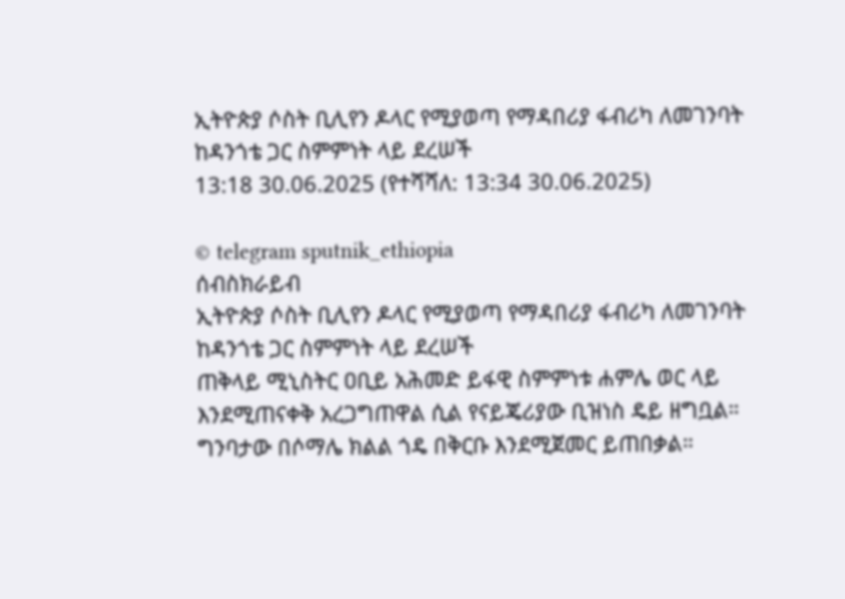ኢትዮጵያ ሶስት ቢሊየን ዶላር የሚያወጣ የማዳበሪያ ፋብሪካ ለመገንባት ከዳንጎቴ ጋር ስምምነት ላይ ደረሠች
13:18 30.06.2025 (የተሻሻለ: 13:34 30.06.2025)

© telegram sputnik_ethiopia
ሰብስክራይብ
ኢትዮጵያ ሶስት ቢሊየን ዶላር የሚያወጣ የማዳበሪያ ፋብሪካ ለመገንባት ከዳንጎቴ ጋር ስምምነት ላይ ደረሠች
ጠቅላይ ሚኒስትር ዐቢይ አሕመድ ይፋዊ ስምምነቱ ሐምሌ ወር ላይ እንደሚጠናቀቅ አረጋግጠዋል ሲል የናይጄሪያው ቢዝነስ ዴይ ዘግቧል።
ግንባታው በሶማሌ ክልል ጎዴ በቅርቡ እንደሚጀመር ይጠበቃል።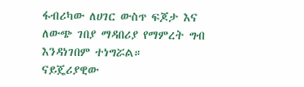ፋብሪካው ለሀገር ውስጥ ፍጆታ እና ለውጭ ገበያ ማዳበሪያ የማምረት ግብ እንዳነገበም ተነግሯል።
ናይጄሪያዊው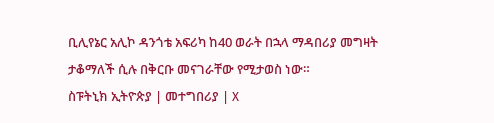ቢሊየኔር አሊኮ ዳንጎቴ አፍሪካ ከ40 ወራት በኋላ ማዳበሪያ መግዛት ታቆማለች ሲሉ በቅርቡ መናገራቸው የሚታወስ ነው።
ስፑትኒክ ኢትዮጵያ | መተግበሪያ | X